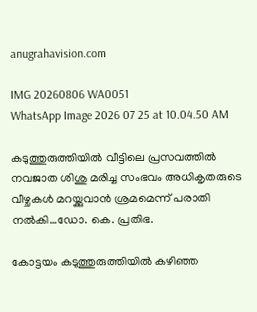anugrahavision.com

IMG 20260806 WA0051
WhatsApp Image 2026 07 25 at 10.04.50 AM

കടുത്തുരുത്തിയിൽ വീട്ടിലെ പ്രസവത്തിൽ നവജാത ശിശു മരിച്ച സംഭവം അധികൃതരുടെ വീഴ്ചകൾ മറയ്ക്കുവാൻ ശ്രമമെന്ന് പരാതി നൽകി…ഡോ. കെ. പ്രതിഭ.

കോട്ടയം കടുത്തുരുത്തിയിൽ കഴിഞ്ഞ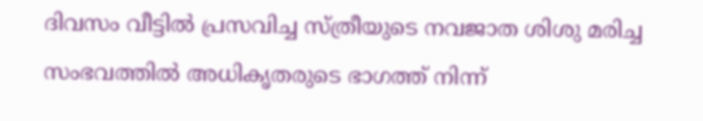ദിവസം വീട്ടിൽ പ്രസവിച്ച സ്ത്രീയുടെ നവജാത ശിശു മരിച്ച സംഭവത്തിൽ അധികൃതരുടെ ഭാഗത്ത് നിന്ന്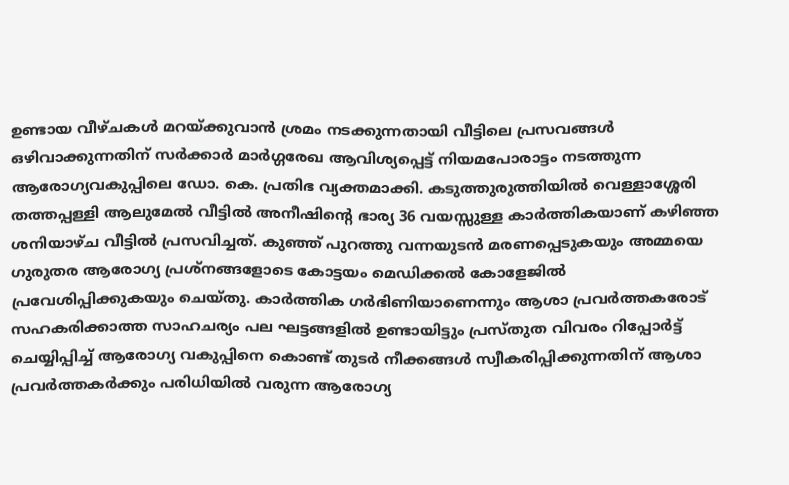ഉണ്ടായ വീഴ്ചകൾ മറയ്ക്കുവാൻ ശ്രമം നടക്കുന്നതായി വീട്ടിലെ പ്രസവങ്ങൾ ഒഴിവാക്കുന്നതിന് സർക്കാർ മാർഗ്ഗരേഖ ആവിശ്യപ്പെട്ട് നിയമപോരാട്ടം നടത്തുന്ന ആരോഗ്യവകുപ്പിലെ ഡോ. കെ. പ്രതിഭ വ്യക്തമാക്കി. കടുത്തുരുത്തിയിൽ വെള്ളാശ്ശേരി തത്തപ്പള്ളി ആലുമേൽ വീട്ടിൽ അനീഷിന്റെ ഭാര്യ 36 വയസ്സുള്ള കാർത്തികയാണ് കഴിഞ്ഞ ശനിയാഴ്ച വീട്ടിൽ പ്രസവിച്ചത്. കുഞ്ഞ് പുറത്തു വന്നയുടൻ മരണപ്പെടുകയും അമ്മയെ ഗുരുതര ആരോഗ്യ പ്രശ്നങ്ങളോടെ കോട്ടയം മെഡിക്കൽ കോളേജിൽ പ്രവേശിപ്പിക്കുകയും ചെയ്തു. കാർത്തിക ഗർഭിണിയാണെന്നും ആശാ പ്രവർത്തകരോട് സഹകരിക്കാത്ത സാഹചര്യം പല ഘട്ടങ്ങളിൽ ഉണ്ടായിട്ടും പ്രസ്തുത വിവരം റിപ്പോർട്ട് ചെയ്യിപ്പിച്ച് ആരോഗ്യ വകുപ്പിനെ കൊണ്ട് തുടർ നീക്കങ്ങൾ സ്വീകരിപ്പിക്കുന്നതിന് ആശാ പ്രവർത്തകർക്കും പരിധിയിൽ വരുന്ന ആരോഗ്യ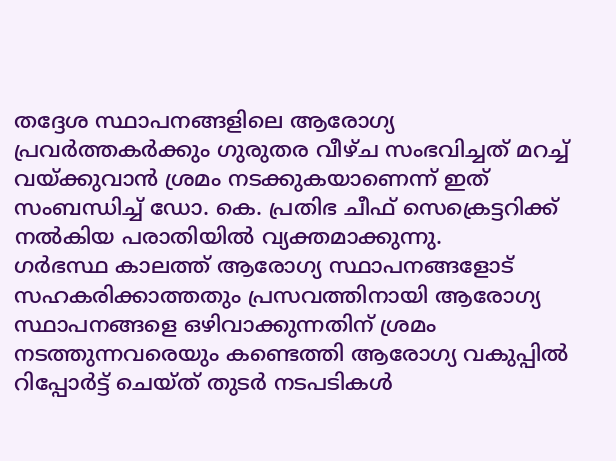തദ്ദേശ സ്ഥാപനങ്ങളിലെ ആരോഗ്യ പ്രവർത്തകർക്കും ഗുരുതര വീഴ്ച സംഭവിച്ചത് മറച്ച് വയ്ക്കുവാൻ ശ്രമം നടക്കുകയാണെന്ന് ഇത് സംബന്ധിച്ച് ഡോ. കെ. പ്രതിഭ ചീഫ് സെക്രെട്ടറിക്ക് നൽകിയ പരാതിയിൽ വ്യക്തമാക്കുന്നു.
ഗർഭസ്ഥ കാലത്ത് ആരോഗ്യ സ്ഥാപനങ്ങളോട് സഹകരിക്കാത്തതും പ്രസവത്തിനായി ആരോഗ്യ സ്ഥാപനങ്ങളെ ഒഴിവാക്കുന്നതിന് ശ്രമം നടത്തുന്നവരെയും കണ്ടെത്തി ആരോഗ്യ വകുപ്പിൽ റിപ്പോർട്ട് ചെയ്ത് തുടർ നടപടികൾ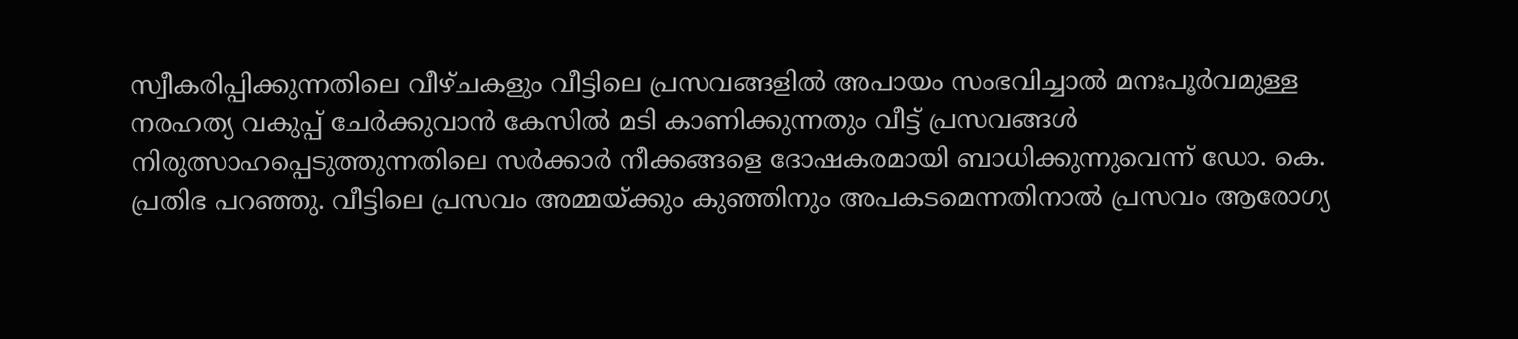സ്വീകരിപ്പിക്കുന്നതിലെ വീഴ്ചകളും വീട്ടിലെ പ്രസവങ്ങളിൽ അപായം സംഭവിച്ചാൽ മനഃപൂർവമുള്ള നരഹത്യ വകുപ്പ് ചേർക്കുവാൻ കേസിൽ മടി കാണിക്കുന്നതും വീട്ട് പ്രസവങ്ങൾ നിരുത്സാഹപ്പെടുത്തുന്നതിലെ സർക്കാർ നീക്കങ്ങളെ ദോഷകരമായി ബാധിക്കുന്നുവെന്ന് ഡോ. കെ. പ്രതിഭ പറഞ്ഞു. വീട്ടിലെ പ്രസവം അമ്മയ്ക്കും കുഞ്ഞിനും അപകടമെന്നതിനാൽ പ്രസവം ആരോഗ്യ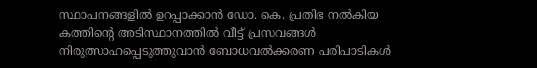സ്ഥാപനങ്ങളിൽ ഉറപ്പാക്കാൻ ഡോ. കെ. പ്രതിഭ നൽകിയ കത്തിന്റെ അടിസ്ഥാനത്തിൽ വീട്ട് പ്രസവങ്ങൾ നിരുത്സാഹപ്പെടുത്തുവാൻ ബോധവൽക്കരണ പരിപാടികൾ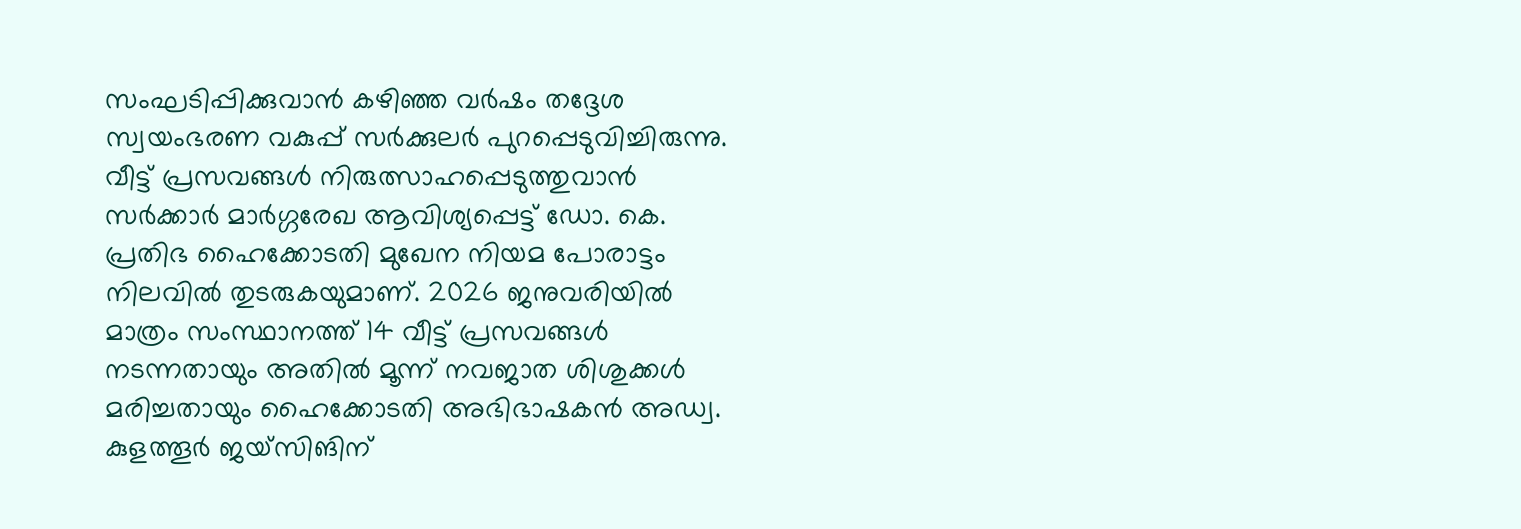സംഘടിപ്പിക്കുവാൻ കഴിഞ്ഞ വർഷം തദ്ദേശ സ്വയംഭരണ വകുപ്പ് സർക്കുലർ പുറപ്പെടുവിച്ചിരുന്നു. വീട്ട് പ്രസവങ്ങൾ നിരുത്സാഹപ്പെടുത്തുവാൻ സർക്കാർ മാർഗ്ഗരേഖ ആവിശ്യപ്പെട്ട് ഡോ. കെ. പ്രതിഭ ഹൈക്കോടതി മുഖേന നിയമ പോരാട്ടം നിലവിൽ തുടരുകയുമാണ്. 2026 ജനുവരിയിൽ മാത്രം സംസ്ഥാനത്ത് 14 വീട്ട് പ്രസവങ്ങൾ നടന്നതായും അതിൽ മൂന്ന് നവജാത ശിശുക്കൾ മരിച്ചതായും ഹൈക്കോടതി അഭിഭാഷകൻ അഡ്വ. കുളത്തൂർ ജയ്‌സിങിന്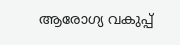ആരോഗ്യ വകുപ്പ്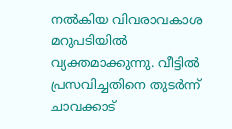നൽകിയ വിവരാവകാശ മറുപടിയിൽ വ്യക്തമാക്കുന്നു. വീട്ടിൽ പ്രസവിച്ചതിനെ തുടർന്ന് ചാവക്കാട്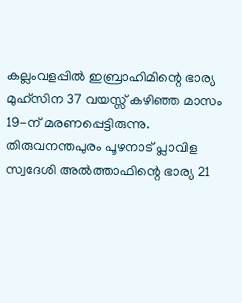കല്ലംവളപ്പിൽ ഇബ്രാഹിമിന്റെ ഭാര്യ മുഹ്സിന 37 വയസ്സ് കഴിഞ്ഞ മാസം 19-ന് മരണപ്പെട്ടിരുന്നു. തിരുവനന്തപുരം പൂഴനാട് പ്ലാവിള സ്വദേശി അൽത്താഫിന്റെ ഭാര്യ 21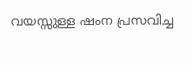വയസ്സുള്ള ഷംന പ്രസവിച്ച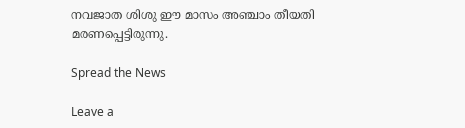നവജാത ശിശു ഈ മാസം അഞ്ചാം തീയതി മരണപ്പെട്ടിരുന്നു.

Spread the News

Leave a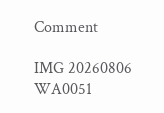Comment

IMG 20260806 WA0051